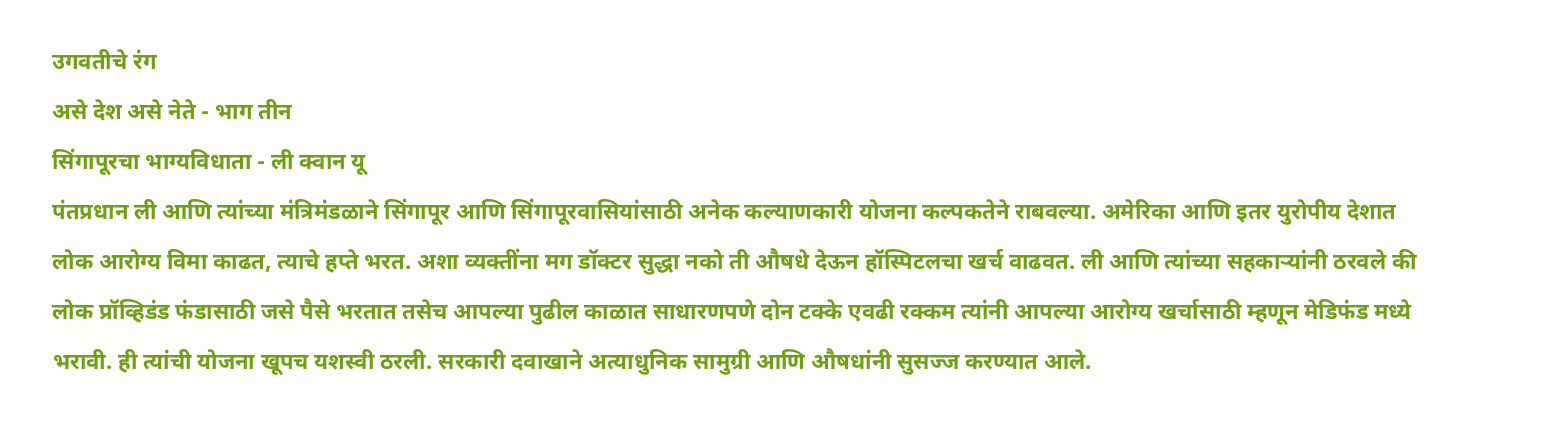उगवतीचे रंग
असे देश असे नेते - भाग तीन
सिंगापूरचा भाग्यविधाता - ली क्वान यू
पंतप्रधान ली आणि त्यांच्या मंत्रिमंडळाने सिंगापूर आणि सिंगापूरवासियांसाठी अनेक कल्याणकारी योजना कल्पकतेने राबवल्या. अमेरिका आणि इतर युरोपीय देशात लोक आरोग्य विमा काढत, त्याचे हप्ते भरत. अशा व्यक्तींना मग डॉक्टर सुद्धा नको ती औषधे देऊन हॉस्पिटलचा खर्च वाढवत. ली आणि त्यांच्या सहकाऱ्यांनी ठरवले की लोक प्रॉव्हिडंड फंडासाठी जसे पैसे भरतात तसेच आपल्या पुढील काळात साधारणपणे दोन टक्के एवढी रक्कम त्यांनी आपल्या आरोग्य खर्चासाठी म्हणून मेडिफंड मध्ये भरावी. ही त्यांची योजना खूपच यशस्वी ठरली. सरकारी दवाखाने अत्याधुनिक सामुग्री आणि औषधांनी सुसज्ज करण्यात आले.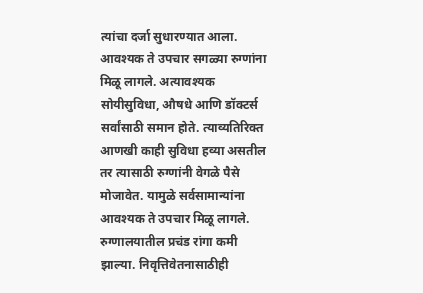त्यांचा दर्जा सुधारण्यात आला. आवश्यक ते उपचार सगळ्या रुग्णांना मिळू लागले. अत्यावश्यक सोयीसुविधा, औषधे आणि डॉक्टर्स सर्वांसाठी समान होते. त्याव्यतिरिक्त आणखी काही सुविधा हव्या असतील तर त्यासाठी रुग्णांनी वेगळे पैसे मोजावेत. यामुळे सर्वसामान्यांना आवश्यक ते उपचार मिळू लागले. रुग्णालयातील प्रचंड रांगा कमी झाल्या. निवृत्तिवेतनासाठीही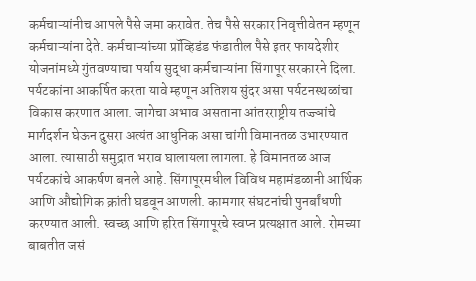कर्मचाऱ्यांनीच आपले पैसे जमा करावेत. तेच पैसे सरकार निवृत्तीवेतन म्हणून कर्मचाऱ्यांना देते. कर्मचाऱ्यांच्या प्रॉव्हिडंड फंडातील पैसे इतर फायदेशीर योजनांमध्ये गुंतवण्याचा पर्याय सुद्धा कर्मचाऱ्यांना सिंगापूर सरकारने दिला.
पर्यटकांना आकर्षित करता यावे म्हणून अतिशय सुंदर असा पर्यटनस्थळांचा विकास करणात आला. जागेचा अभाव असताना आंतरराष्ट्रीय तज्ज्ञांचे मार्गदर्शन घेऊन दुसरा अत्यंत आधुनिक असा चांगी विमानतळ उभारण्यात आला. त्यासाठी समुद्रात भराव घालायला लागला. हे विमानतळ आज पर्यटकांचे आकर्षण बनले आहे. सिंगापूरमधील विविध महामंडळानी आर्थिक आणि औद्योगिक क्रांती घडवून आणली. कामगार संघटनांची पुनर्बांधणी करण्यात आली. स्वच्छ आणि हरित सिंगापूरचे स्वप्न प्रत्यक्षात आले. रोमच्या बाबतीत जसं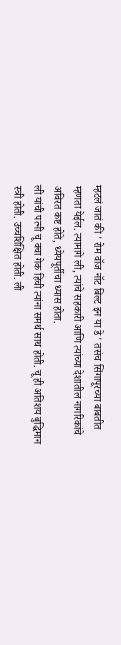म्हटलं जातं की ' रोम वॉज नॉट बिल्ट इन या डे ' तसंच सिंगापूरच्या बाबतीत म्हणता येईल. त्यामागे ली, त्यांचे सहकारी आणि त्यांच्या देशातील नागरिकांचे अविरत कष्ट होते, ध्येयपूर्तीचा ध्यास होता.
ली यांची पत्नी चू क्वा गेक हिची त्यांना समर्थ साथ होती. चू ही अतिशय बुद्धिमान स्त्री होती. उच्चशिक्षित होती. ली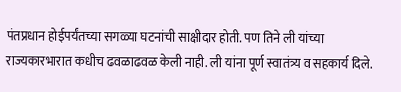पंतप्रधान होईपर्यंतच्या सगळ्या घटनांची साक्षीदार होती. पण तिने ली यांच्या राज्यकारभारात कधीच ढवळाढवळ केली नाही. ली यांना पूर्ण स्वातंत्र्य व सहकार्य दिले.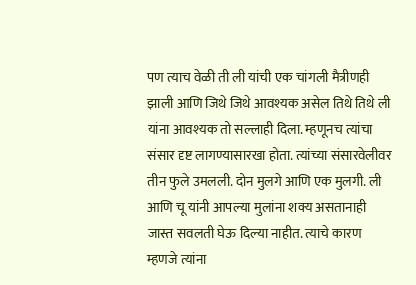पण त्याच वेळी ती ली यांची एक चांगली मैत्रीणही झाली आणि जिथे जिथे आवश्यक असेल तिथे तिथे ली यांना आवश्यक तो सल्लाही दिला. म्हणूनच त्यांचा संसार दृष्ट लागण्यासारखा होता. त्यांच्या संसारवेलीवर तीन फुले उमलली. दोन मुलगे आणि एक मुलगी. ली आणि चू यांनी आपल्या मुलांना शक्य असतानाही जास्त सवलती घेऊ दिल्या नाहीत. त्याचे कारण म्हणजे त्यांना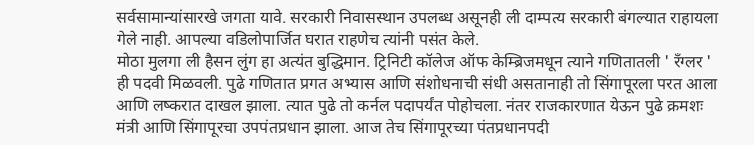सर्वसामान्यांसारखे जगता यावे. सरकारी निवासस्थान उपलब्ध असूनही ली दाम्पत्य सरकारी बंगल्यात राहायला गेले नाही. आपल्या वडिलोपार्जित घरात राहणेच त्यांनी पसंत केले.
मोठा मुलगा ली हैसन लुंग हा अत्यंत बुद्धिमान. ट्रिनिटी कॉलेज ऑफ केम्ब्रिजमधून त्याने गणितातली ' रँग्लर ' ही पदवी मिळवली. पुढे गणितात प्रगत अभ्यास आणि संशोधनाची संधी असतानाही तो सिंगापूरला परत आला आणि लष्करात दाखल झाला. त्यात पुढे तो कर्नल पदापर्यंत पोहोचला. नंतर राजकारणात येऊन पुढे क्रमशः मंत्री आणि सिंगापूरचा उपपंतप्रधान झाला. आज तेच सिंगापूरच्या पंतप्रधानपदी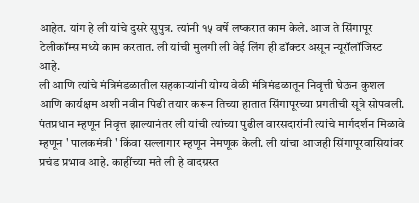आहेत. यांग हे ली यांचे दुसरे सुपुत्र. त्यांनी १५ वर्षे लष्करात काम केले. आज ते सिंगापूर टेलीकॉम्स मध्ये काम करतात. ली यांची मुलगी ली वेई लिंग ही डॉक्टर असून न्यूरॉलॉजिस्ट आहे.
ली आणि त्यांचे मंत्रिमंडळातील सहकाऱ्यांनी योग्य वेळी मंत्रिमंडळातून निवृत्ती घेऊन कुशल आणि कार्यक्षम अशी नवीन पिढी तयार करून तिच्या हातात सिंगापूरच्या प्रगतीची सूत्रे सोपवली. पंतप्रधान म्हणून निवृत्त झाल्यानंतर ली यांची त्यांच्या पुढील वारसदारांनी त्यांचे मार्गदर्शन मिळावे म्हणून ' पालकमंत्री ' किंवा सल्लागार म्हणून नेमणूक केली. ली यांचा आजही सिंगापूरवासियांवर प्रचंड प्रभाव आहे. काहींच्या मते ली हे वादग्रस्त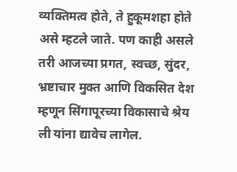व्यक्तिमत्व होते, ते हुकूमशहा होते असे म्हटले जाते. पण काही असले तरी आजच्या प्रगत, स्वच्छ, सुंदर, भ्रष्टाचार मुक्त आणि विकसित देश म्हणून सिंगापूरच्या विकासाचे श्रेय ली यांना द्यावेच लागेल.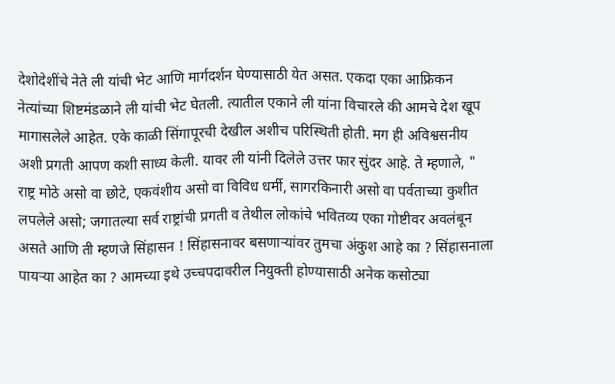देशोदेशींचे नेते ली यांची भेट आणि मार्गदर्शन घेण्यासाठी येत असत. एकदा एका आफ्रिकन नेत्यांच्या शिष्टमंडळाने ली यांची भेट घेतली. त्यातील एकाने ली यांना विचारले की आमचे देश खूप मागासलेले आहेत. एके काळी सिंगापूरची देखील अशीच परिस्थिती होती. मग ही अविश्वसनीय अशी प्रगती आपण कशी साध्य केली. यावर ली यांनी दिलेले उत्तर फार सुंदर आहे. ते म्हणाले, " राष्ट्र मोठे असो वा छोटे, एकवंशीय असो वा विविध धर्मी, सागरकिनारी असो वा पर्वताच्या कुशीत लपलेले असो; जगातल्या सर्व राष्ट्रांची प्रगती व तेथील लोकांचे भवितव्य एका गोष्टीवर अवलंबून असते आणि ती म्हणजे सिंहासन ! सिंहासनावर बसणाऱ्यांवर तुमचा अंकुश आहे का ? सिंहासनाला पायऱ्या आहेत का ? आमच्या इथे उच्चपदावरील नियुक्ती होण्यासाठी अनेक कसोट्या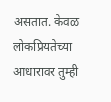असतात. केवळ लोकप्रियतेच्या आधारावर तुम्ही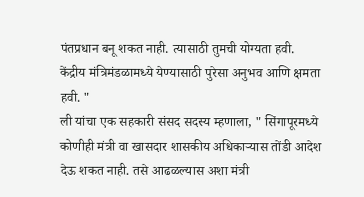पंतप्रधान बनू शकत नाही. त्यासाठी तुमची योग्यता हवी. केंद्रीय मंत्रिमंडळामध्ये येण्यासाठी पुरेसा अनुभव आणि क्षमता हवी. "
ली यांचा एक सहकारी संसद सदस्य म्हणाला, " सिंगापूरमध्ये कोणीही मंत्री वा खासदार शासकीय अधिकाऱ्यास तोंडी आदेश देऊ शकत नाही. तसे आढळल्यास अशा मंत्री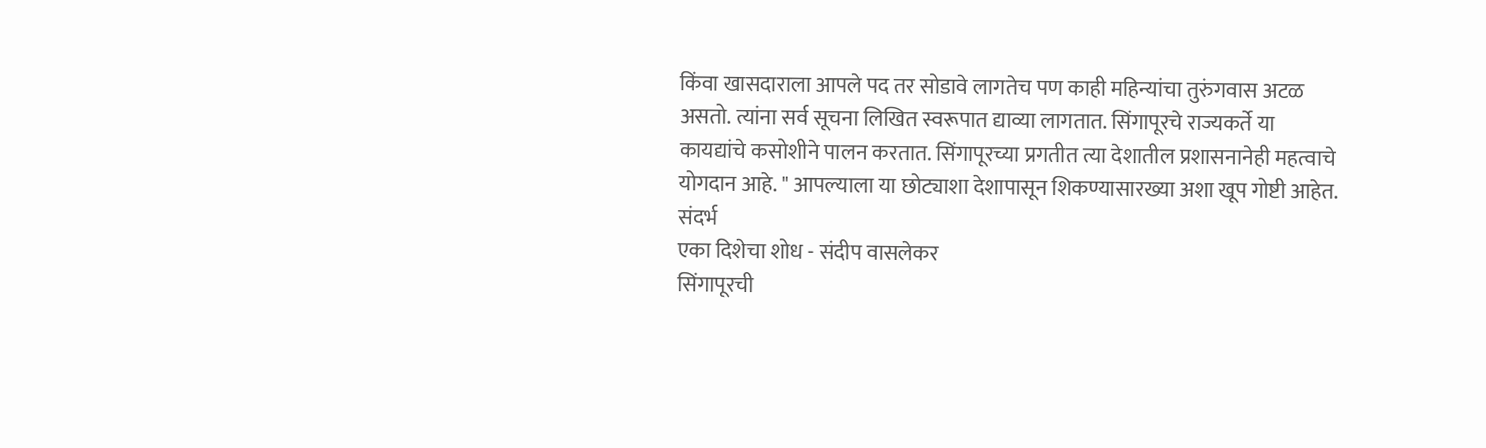किंवा खासदाराला आपले पद तर सोडावे लागतेच पण काही महिन्यांचा तुरुंगवास अटळ असतो. त्यांना सर्व सूचना लिखित स्वरूपात द्याव्या लागतात. सिंगापूरचे राज्यकर्ते या कायद्यांचे कसोशीने पालन करतात. सिंगापूरच्या प्रगतीत त्या देशातील प्रशासनानेही महत्वाचे योगदान आहे. " आपल्याला या छोट्याशा देशापासून शिकण्यासारख्या अशा खूप गोष्टी आहेत.
संदर्भ
एका दिशेचा शोध - संदीप वासलेकर
सिंगापूरची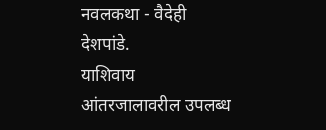नवलकथा - वैदेही देशपांडे.
याशिवाय आंतरजालावरील उपलब्ध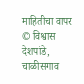माहितीचा वापर
© विश्वास देशपांडे, चाळीसगाव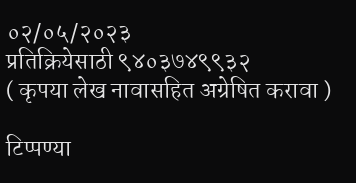०२/०५/२०२३
प्रतिक्रियेसाठी ९४०३७४९९३२
( कृपया लेख नावासहित अग्रेषित करावा )

टिप्पण्या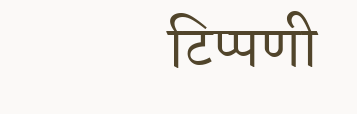टिप्पणी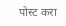पोस्ट करा